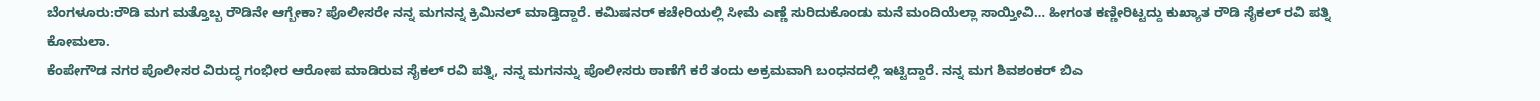ಬೆಂಗಳೂರು:ರೌಡಿ ಮಗ ಮತ್ತೊಬ್ಬ ರೌಡಿನೇ ಆಗ್ಬೇಕಾ? ಪೊಲೀಸರೇ ನನ್ನ ಮಗನನ್ನ ಕ್ರಿಮಿನಲ್ ಮಾಡ್ತಿದ್ದಾರೆ. ಕಮಿಷನರ್ ಕಚೇರಿಯಲ್ಲಿ ಸೀಮೆ ಎಣ್ಣೆ ಸುರಿದುಕೊಂಡು ಮನೆ ಮಂದಿಯೆಲ್ಲಾ ಸಾಯ್ತೀವಿ… ಹೀಗಂತ ಕಣ್ಣೀರಿಟ್ಟದ್ದು ಕುಖ್ಯಾತ ರೌಡಿ ಸೈಕಲ್ ರವಿ ಪತ್ನಿ ಕೋಮಲಾ.
ಕೆಂಪೇಗೌಡ ನಗರ ಪೊಲೀಸರ ವಿರುದ್ಧ ಗಂಭೀರ ಆರೋಪ ಮಾಡಿರುವ ಸೈಕಲ್ ರವಿ ಪತ್ನಿ, ನನ್ನ ಮಗನನ್ನು ಪೊಲೀಸರು ಠಾಣೆಗೆ ಕರೆ ತಂದು ಅಕ್ರಮವಾಗಿ ಬಂಧನದಲ್ಲಿ ಇಟ್ಟಿದ್ದಾರೆ. ನನ್ನ ಮಗ ಶಿವಶಂಕರ್ ಬಿಎ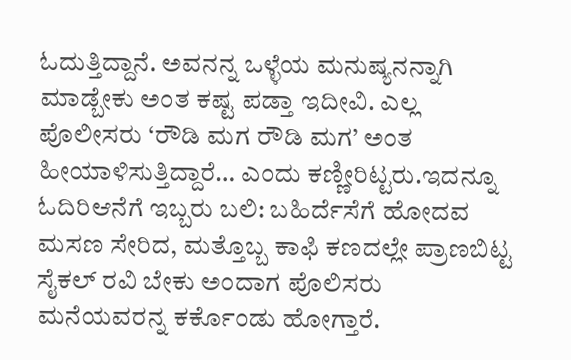ಓದುತ್ತಿದ್ದಾನೆ. ಅವನನ್ನ ಒಳ್ಳೆಯ ಮನುಷ್ಯನನ್ನಾಗಿ ಮಾಡ್ಬೇಕು ಅಂತ ಕಷ್ಟ ಪಡ್ತಾ ಇದೀವಿ‌. ಎಲ್ಲ ಪೊಲೀಸರು ‘ರೌಡಿ ಮಗ ರೌಡಿ ಮಗ’ ಅಂತ ಹೀಯಾಳಿಸುತ್ತಿದ್ದಾರೆ‌… ಎಂದು ಕಣ್ಣೀರಿಟ್ಟರು.ಇದನ್ನೂ ಓದಿರಿಆನೆಗೆ ಇಬ್ಬರು ಬಲಿ: ಬಹಿರ್ದೆಸೆಗೆ ಹೋದವ ಮಸಣ ಸೇರಿದ, ಮತ್ತೊಬ್ಬ ಕಾಫಿ ಕಣದಲ್ಲೇ ಪ್ರಾಣಬಿಟ್ಟ
ಸೈಕಲ್ ರವಿ ಬೇಕು ಅಂದಾಗ ಪೊಲಿಸರು ಮನೆಯವರನ್ನ ಕರ್ಕೊಂಡು ಹೋಗ್ತಾರೆ.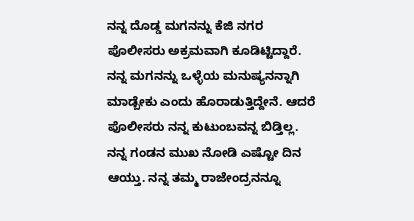ನನ್ನ‌ ದೊಡ್ಡ ಮಗನನ್ನು ಕೆಜಿ ನಗರ ಪೊಲೀಸರು ಅಕ್ರಮವಾಗಿ ಕೂಡಿಟ್ಟಿದ್ದಾರೆ. ನನ್ನ ಮಗನನ್ನು ಒಳ್ಳೆಯ ಮನುಷ್ಯನನ್ನಾಗಿ ಮಾಡ್ಬೇಕು ಎಂದು ಹೊರಾಡುತ್ತಿದ್ದೇನೆ. ಆದರೆ ಪೊಲೀಸರು ನನ್ನ ಕುಟುಂಬವನ್ನ ಬಿಡ್ತಿಲ್ಲ. ನನ್ನ ಗಂಡನ ಮುಖ ನೋಡಿ ಎಷ್ಟೋ ದಿನ ಆಯ್ತು. ನನ್ನ ತಮ್ಮ ರಾಜೇಂದ್ರನನ್ನೂ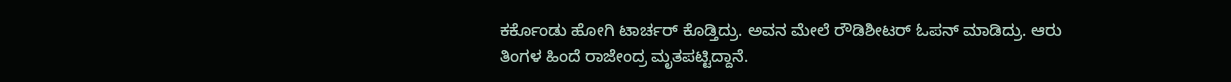ಕರ್ಕೊಂಡು ಹೋಗಿ‌ ಟಾರ್ಚರ್ ಕೊಡ್ತಿದ್ರು. ಅವನ ಮೇಲೆ ರೌಡಿಶೀಟರ್ ಓಪನ್ ಮಾಡಿದ್ರು. ಆರು ತಿಂಗಳ ಹಿಂದೆ ರಾಜೇಂದ್ರ ಮೃತಪಟ್ಟಿದ್ದಾನೆ.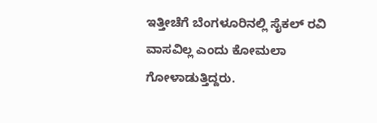ಇತ್ತೀಚೆಗೆ ಬೆಂಗಳೂರಿನಲ್ಲಿ ಸೈಕಲ್ ರವಿ ವಾಸವಿಲ್ಲ ಎಂದು ಕೋಮಲಾ ಗೋಳಾಡುತ್ತಿದ್ದರು.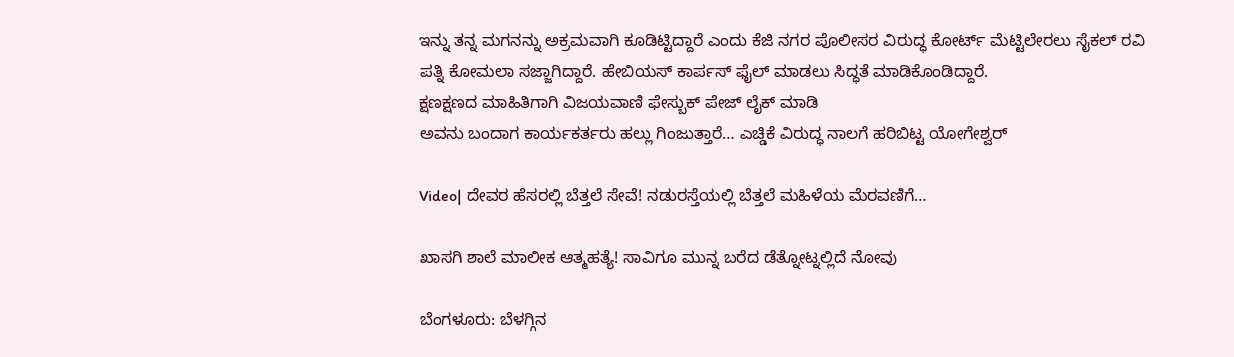ಇನ್ನು ತನ್ನ ಮಗನನ್ನು ಅಕ್ರಮವಾಗಿ ಕೂಡಿಟ್ಟಿದ್ದಾರೆ ಎಂದು ಕೆಜಿ ನಗರ ಪೊಲೀಸರ‌ ವಿರುದ್ಧ ಕೋರ್ಟ್ ಮೆಟ್ಟಿಲೇರಲು ಸೈಕಲ್ ರವಿ ಪತ್ನಿ ಕೋಮಲಾ ಸಜ್ಜಾಗಿದ್ದಾರೆ. ಹೇಬಿಯಸ್ ಕಾರ್ಪಸ್ ಫೈಲ್ ಮಾಡಲು ಸಿದ್ಧತೆ ಮಾಡಿಕೊಂಡಿದ್ದಾರೆ.
ಕ್ಷಣಕ್ಷಣದ ಮಾಹಿತಿಗಾಗಿ ವಿಜಯವಾಣಿ ಫೇಸ್ಬುಕ್ ಪೇಜ್ ಲೈಕ್ ಮಾಡಿ
ಅವನು ಬಂದಾಗ ಕಾರ್ಯಕರ್ತರು ಹಲ್ಲು ಗಿಂಜುತ್ತಾರೆ… ಎಚ್ಡಿಕೆ ವಿರುದ್ಧ ನಾಲಗೆ ಹರಿಬಿಟ್ಟ ಯೋಗೇಶ್ವರ್

Video| ದೇವರ ಹೆಸರಲ್ಲಿ ಬೆತ್ತಲೆ ಸೇವೆ! ನಡುರಸ್ತೆಯಲ್ಲಿ ಬೆತ್ತಲೆ ಮಹಿಳೆಯ ಮೆರವಣಿಗೆ…

ಖಾಸಗಿ ಶಾಲೆ ಮಾಲೀಕ ಆತ್ಮಹತ್ಯೆ! ಸಾವಿಗೂ ಮುನ್ನ ಬರೆದ ಡೆತ್ನೋಟ್ನಲ್ಲಿದೆ ನೋವು

ಬೆಂಗಳೂರು: ಬೆಳಗ್ಗಿನ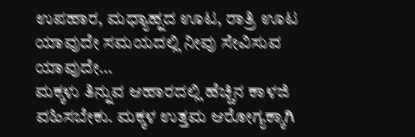ಉಪಹಾರ, ಮಧ್ಯಾಹ್ನದ ಊಟ, ರಾತ್ರಿ ಊಟ ಯಾವುದೇ ಸಮಯದಲ್ಲಿ ನೀವು ಸೇವಿಸುವ ಯಾವುದೇ…
ಮಕ್ಕಳು ತಿನ್ನುವ ಆಹಾರದಲ್ಲಿ ಹೆಚ್ಚಿನ ಕಾಳಜಿ ವಹಿಸಬೇಕು. ಮಕ್ಕಳ ಉತ್ತಮ ಆರೋಗ್ಯಕ್ಕಾಗಿ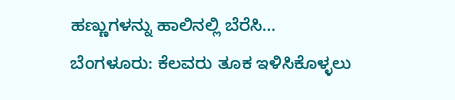ಹಣ್ಣುಗಳನ್ನು ಹಾಲಿನಲ್ಲಿ ಬೆರೆಸಿ…
ಬೆಂಗಳೂರು: ಕೆಲವರು ತೂಕ ಇಳಿಸಿಕೊಳ್ಳಲು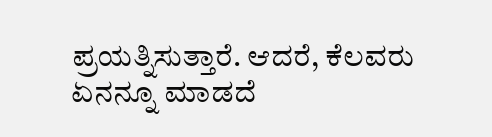ಪ್ರಯತ್ನಿಸುತ್ತಾರೆ. ಆದರೆ, ಕೆಲವರು ಏನನ್ನೂ ಮಾಡದೆ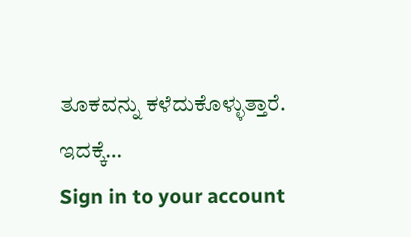ತೂಕವನ್ನು ಕಳೆದುಕೊಳ್ಳುತ್ತಾರೆ. ಇದಕ್ಕೆ…
Sign in to your account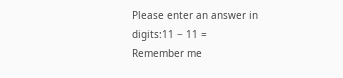Please enter an answer in digits:11 − 11 =
Remember me